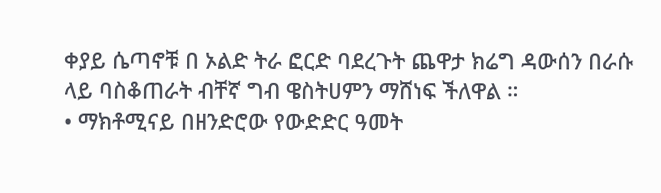ቀያይ ሴጣኖቹ በ ኦልድ ትራ ፎርድ ባደረጉት ጨዋታ ክሬግ ዳውሰን በራሱ ላይ ባስቆጠራት ብቸኛ ግብ ዌስትሀምን ማሸነፍ ችለዋል ።
• ማክቶሚናይ በዘንድሮው የውድድር ዓመት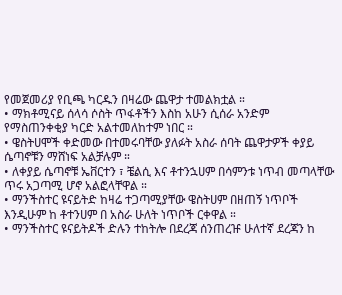የመጀመሪያ የቢጫ ካርዱን በዛሬው ጨዋታ ተመልክቷል ።
• ማክቶሚናይ ሰላሳ ሶስት ጥፋቶችን እስከ አሁን ሲሰራ አንድም የማስጠንቀቂያ ካርድ አልተመለከተም ነበር ።
• ዌስትሀሞች ቀድመው በተመሩባቸው ያለፉት አስራ ሰባት ጨዋታዎች ቀያይ ሴጣኖቹን ማሸነፍ አልቻሉም ።
• ለቀያይ ሴጣኖቹ ኤቨርተን ፣ ቼልሲ እና ቶተንኋሀም በሳምንቱ ነጥብ መጣላቸው ጥሩ አጋጣሚ ሆኖ አልፎላቸዋል ።
• ማንችስተር ዩናይትድ ከዛሬ ተጋጣሚያቸው ዌስትሀም በዘጠኝ ነጥቦች እንዲሁም ከ ቶተንሀም በ አስራ ሁለት ነጥቦች ርቀዋል ።
• ማንችስተር ዩናይትዶች ድሉን ተከትሎ በደረጃ ሰንጠረዡ ሁለተኛ ደረጃን ከ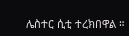ሌስተር ሲቲ ተረክበዋል ።